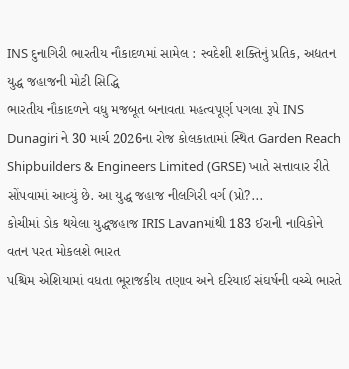INS દુનાગિરી ભારતીય નૌકાદળમાં સામેલ : સ્વદેશી શક્તિનું પ્રતિક, અદ્યતન યુદ્ધ જહાજની મોટી સિદ્ધિ
ભારતીય નૌકાદળને વધુ મજબૂત બનાવતા મહત્વપૂર્ણ પગલા રૂપે INS Dunagiri ને 30 માર્ચ 2026ના રોજ કોલકાતામાં સ્થિત Garden Reach Shipbuilders & Engineers Limited (GRSE) ખાતે સત્તાવાર રીતે સોંપવામાં આવ્યું છે. આ યુદ્ધ જહાજ નીલગિરી વર્ગ (પ્રો?...
કોચીમાં ડોક થયેલા યુદ્ધજહાજ IRIS Lavanમાંથી 183 ઈરાની નાવિકોને વતન પરત મોકલશે ભારત
પશ્ચિમ એશિયામાં વધતા ભૂરાજકીય તણાવ અને દરિયાઈ સંઘર્ષની વચ્ચે ભારતે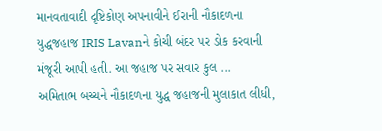માનવતાવાદી દૃષ્ટિકોણ અપનાવીને ઈરાની નૌકાદળના યુદ્ધજહાજ IRIS Lavanને કોચી બંદર પર ડોક કરવાની મંજૂરી આપી હતી. આ જહાજ પર સવાર કુલ ...
અમિતાભ બચ્ચને નૌકાદળના યુદ્ધ જહાજની મુલાકાત લીધી,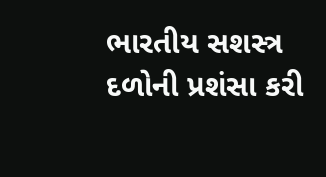ભારતીય સશસ્ત્ર દળોની પ્રશંસા કરી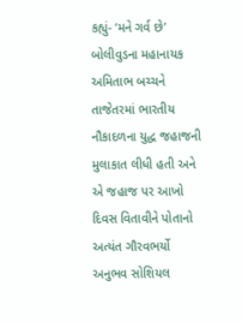કહ્યું- ‘મને ગર્વ છે’
બોલીવુડના મહાનાયક અમિતાભ બચ્ચને તાજેતરમાં ભારતીય નૌકાદળના યુદ્ધ જહાજની મુલાકાત લીધી હતી અને એ જહાજ પર આખો દિવસ વિતાવીને પોતાનો અત્યંત ગૌરવભર્યો અનુભવ સોશિયલ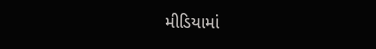મીડિયામાં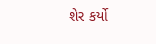શેર કર્યો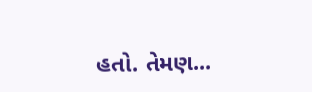હતો. તેમણ...